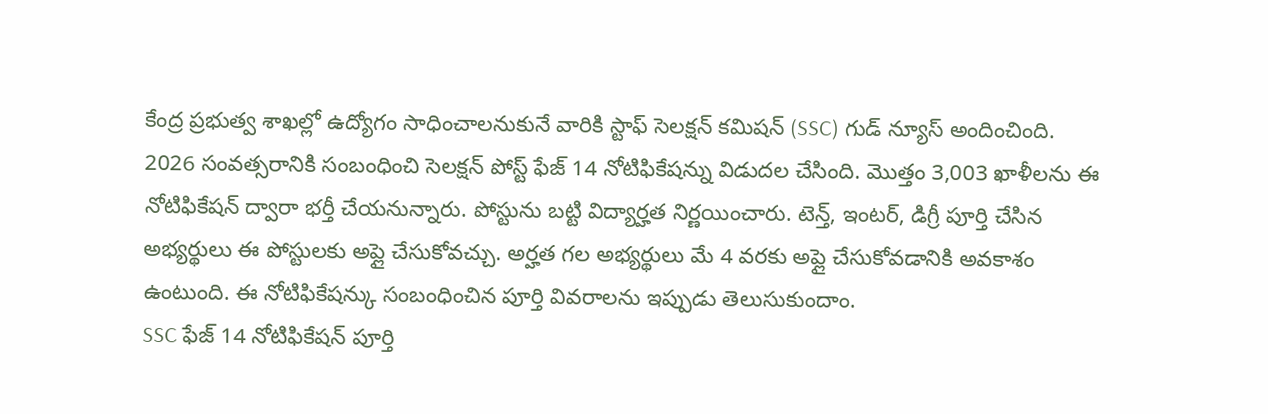కేంద్ర ప్రభుత్వ శాఖల్లో ఉద్యోగం సాధించాలనుకునే వారికి స్టాఫ్ సెలక్షన్ కమిషన్ (SSC) గుడ్ న్యూస్ అందించింది. 2026 సంవత్సరానికి సంబంధించి సెలక్షన్ పోస్ట్ ఫేజ్ 14 నోటిఫికేషన్ను విడుదల చేసింది. మొత్తం 3,003 ఖాళీలను ఈ నోటిఫికేషన్ ద్వారా భర్తీ చేయనున్నారు. పోస్టును బట్టి విద్యార్హత నిర్ణయించారు. టెన్త్, ఇంటర్, డిగ్రీ పూర్తి చేసిన అభ్యర్థులు ఈ పోస్టులకు అప్లై చేసుకోవచ్చు. అర్హత గల అభ్యర్థులు మే 4 వరకు అప్లై చేసుకోవడానికి అవకాశం ఉంటుంది. ఈ నోటిఫికేషన్కు సంబంధించిన పూర్తి వివరాలను ఇప్పుడు తెలుసుకుందాం.
SSC ఫేజ్ 14 నోటిఫికేషన్ పూర్తి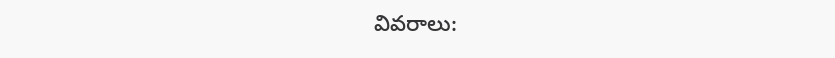వివరాలు: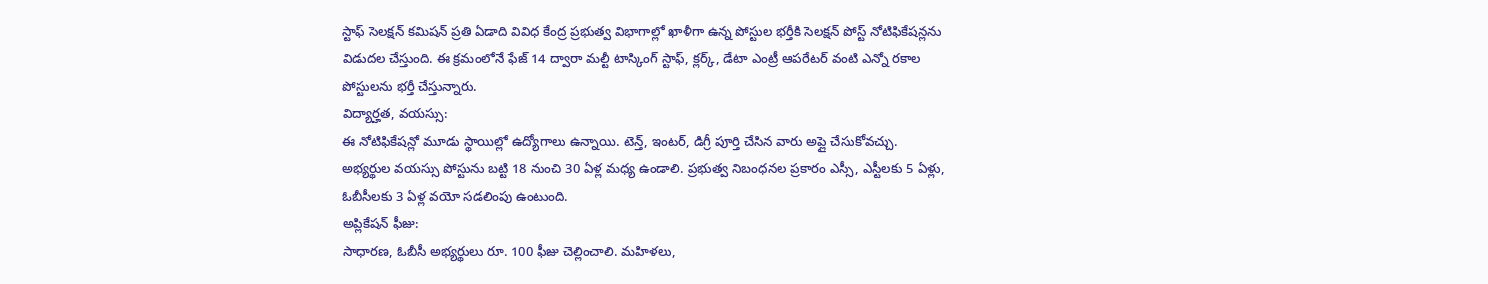స్టాఫ్ సెలక్షన్ కమిషన్ ప్రతి ఏడాది వివిధ కేంద్ర ప్రభుత్వ విభాగాల్లో ఖాళీగా ఉన్న పోస్టుల భర్తీకి సెలక్షన్ పోస్ట్ నోటిఫికేషన్లను విడుదల చేస్తుంది. ఈ క్రమంలోనే ఫేజ్ 14 ద్వారా మల్టీ టాస్కింగ్ స్టాఫ్, క్లర్క్, డేటా ఎంట్రీ ఆపరేటర్ వంటి ఎన్నో రకాల పోస్టులను భర్తీ చేస్తున్నారు.
విద్యార్హత, వయస్సు:
ఈ నోటిఫికేషన్లో మూడు స్థాయిల్లో ఉద్యోగాలు ఉన్నాయి. టెన్త్, ఇంటర్, డిగ్రీ పూర్తి చేసిన వారు అప్లై చేసుకోవచ్చు.
అభ్యర్థుల వయస్సు పోస్టును బట్టి 18 నుంచి 30 ఏళ్ల మధ్య ఉండాలి. ప్రభుత్వ నిబంధనల ప్రకారం ఎస్సీ, ఎస్టీలకు 5 ఏళ్లు, ఓబీసీలకు 3 ఏళ్ల వయో సడలింపు ఉంటుంది.
అప్లికేషన్ ఫీజు:
సాధారణ, ఓబీసీ అభ్యర్థులు రూ. 100 ఫీజు చెల్లించాలి. మహిళలు,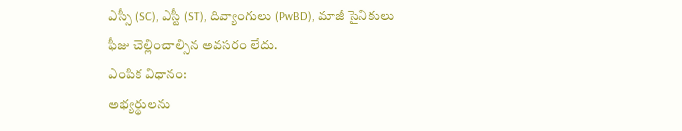ఎస్సీ (SC), ఎస్టీ (ST), దివ్యాంగులు (PwBD), మాజీ సైనికులు ఫీజు చెల్లించాల్సిన అవసరం లేదు.
ఎంపిక విధానం:
అభ్యర్థులను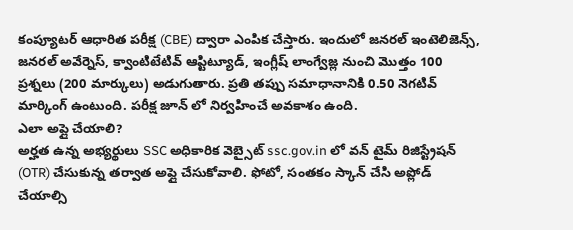కంప్యూటర్ ఆధారిత పరీక్ష (CBE) ద్వారా ఎంపిక చేస్తారు. ఇందులో జనరల్ ఇంటెలిజెన్స్, జనరల్ అవేర్నెస్, క్వాంటిటేటివ్ ఆప్టిట్యూడ్, ఇంగ్లీష్ లాంగ్వేజ్ల నుంచి మొత్తం 100 ప్రశ్నలు (200 మార్కులు) అడుగుతారు. ప్రతి తప్పు సమాధానానికి 0.50 నెగటివ్ మార్కింగ్ ఉంటుంది. పరీక్ష జూన్ లో నిర్వహించే అవకాశం ఉంది.
ఎలా అప్లై చేయాలి?
అర్హత ఉన్న అభ్యర్థులు SSC అధికారిక వెబ్సైట్ ssc.gov.in లో వన్ టైమ్ రిజిస్ట్రేషన్ (OTR) చేసుకున్న తర్వాత అప్లై చేసుకోవాలి. ఫోటో, సంతకం స్కాన్ చేసి అప్లోడ్ చేయాల్సి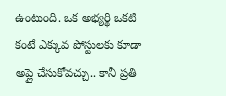ఉంటుంది. ఒక అభ్యర్థి ఒకటి కంటే ఎక్కువ పోస్టులకు కూడా అప్లై చేసుకోవచ్చు.. కానీ ప్రతి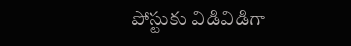పోస్టుకు విడివిడిగా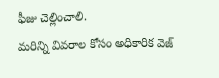ఫీజు చెల్లించాలి.
మరిన్ని వివరాల కోసం అధికారిక వెజ్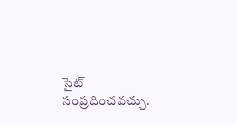సైట్ సంప్రదించవచ్చు.